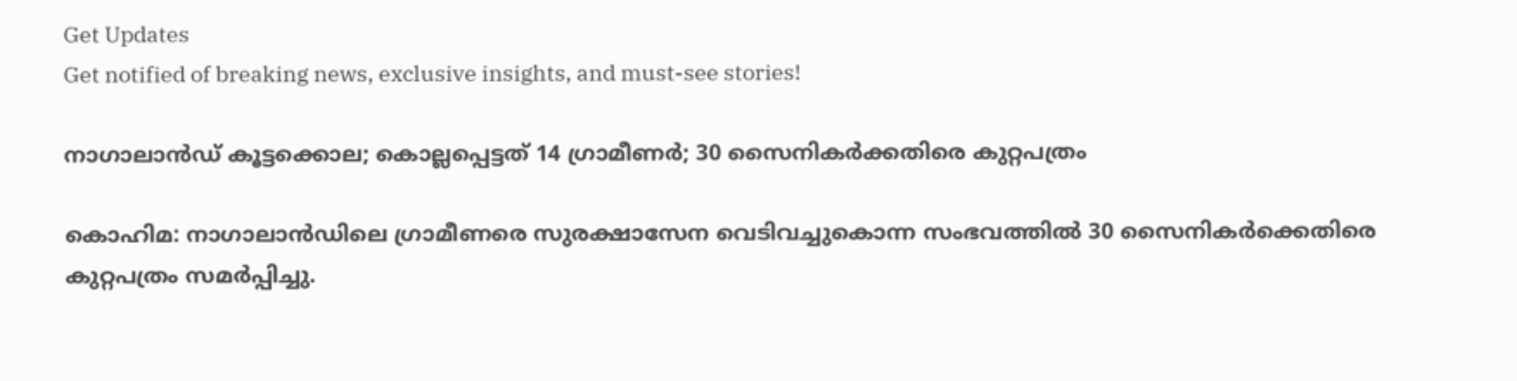Get Updates
Get notified of breaking news, exclusive insights, and must-see stories!

നാഗാലാന്‍ഡ് കൂട്ടക്കൊല; കൊല്ലപ്പെട്ടത് 14 ഗ്രാമീണർ; 30 സൈനികര്‍ക്കതിരെ കുറ്റപത്രം

കൊഹിമ: നാഗാലാൻഡിലെ ഗ്രാമീണരെ സുരക്ഷാസേന വെടിവച്ചുകൊന്ന സംഭവത്തില്‍ 30 സൈനികർക്കെതിരെ കുറ്റപത്രം സമർപ്പിച്ചു.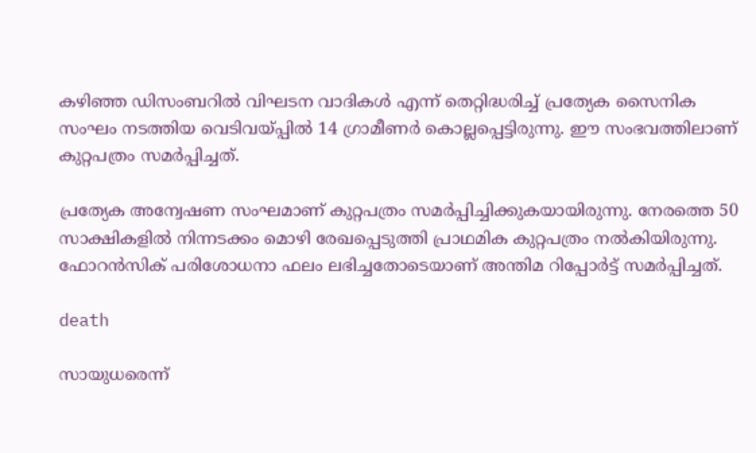കഴിഞ്ഞ ഡിസംബറിൽ വിഘടന വാദികൾ എന്ന് തെറ്റിദ്ധരിച്ച് പ്രത്യേക സൈനിക സംഘം നടത്തിയ വെടിവയ്പ്പിൽ 14 ഗ്രാമീണർ കൊല്ലപ്പെട്ടിരുന്നു. ഈ സംഭവത്തിലാണ് കുറ്റപത്രം സമർപ്പിച്ചത്.

പ്രത്യേക അന്വേഷണ സംഘമാണ് കുറ്റപത്രം സമർപ്പിച്ചിക്കുകയായിരുന്നു. നേരത്തെ 50 സാക്ഷികളിൽ നിന്നടക്കം മൊഴി രേഖപ്പെടുത്തി പ്രാഥമിക കുറ്റപത്രം നൽകിയിരുന്നു. ഫോറൻസിക് പരിശോധനാ ഫലം ലഭിച്ചതോടെയാണ് അന്തിമ റിപ്പോർട്ട് സമർപ്പിച്ചത്.

death

സായുധരെന്ന്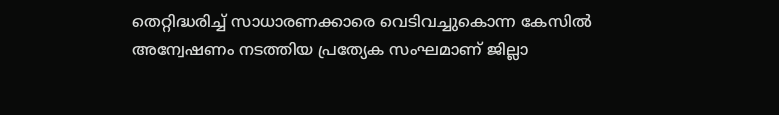തെറ്റിദ്ധരിച്ച് സാധാരണക്കാരെ വെടിവച്ചുകൊന്ന കേസില്‍ അന്വേഷണം നടത്തിയ പ്രത്യേക സംഘമാണ് ജില്ലാ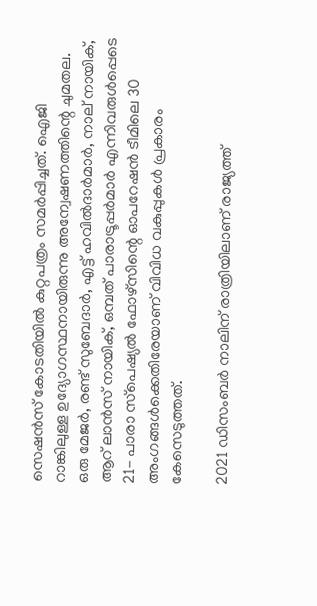സെഷന്‍സ് കോടതിയില്‍ കുറ്റപത്രം സമര്‍പ്പിച്ചത്. ഐജി റാങ്കിലുള്ള ഉദ്യോഗസ്ഥനായിരുന്നു അന്വേഷണത്തിന്റെ ചുമതല. ഒരു മേജര്‍, രണ്ട് സുബേദാര്‍, എട്ട് ഹവില്‍ദാര്‍മാര്‍, നാല് നായിക്, ആറ് ലാന്‍സ് നായിക്, ഒമ്പത് പാരാട്രൂപ്പര്‍മാര്‍ എന്നിവരുള്‍പ്പെടെ 21- പാരാ സ്‌പെഷ്യല്‍ ഫോഴ്‌സിന്റെ ഓപറേഷന്‍ ടീമിലെ 30 അംഗങ്ങള്‍ക്കെതിരേയാണ് വിവിധ വകുപ്പുകള്‍ പ്രകാരം കേസെടുത്തത്.

2021 ഡിസംബര്‍ നാലിന് രാത്രിയിലാണ് രാജ്യത്ത്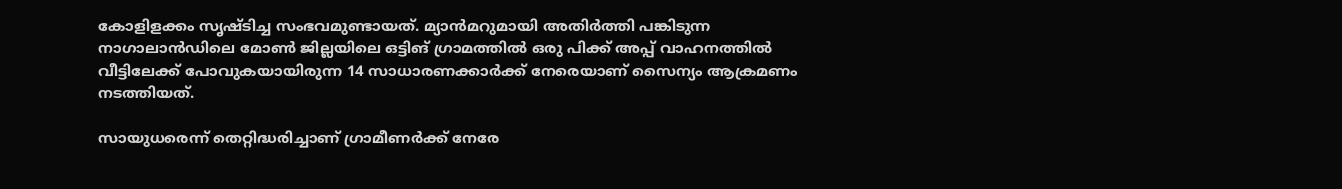കോളിളക്കം സൃഷ്ടിച്ച സംഭവമുണ്ടായത്. മ്യാന്‍മറുമായി അതിര്‍ത്തി പങ്കിടുന്ന നാഗാലാന്‍ഡിലെ മോണ്‍ ജില്ലയിലെ ഒട്ടിങ് ഗ്രാമത്തില്‍ ഒരു പിക്ക് അപ്പ് വാഹനത്തില്‍ വീട്ടിലേക്ക് പോവുകയായിരുന്ന 14 സാധാരണക്കാര്‍ക്ക് നേരെയാണ് സൈന്യം ആക്രമണം നടത്തിയത്.

സായുധരെന്ന് തെറ്റിദ്ധരിച്ചാണ് ഗ്രാമീണര്‍ക്ക് നേരേ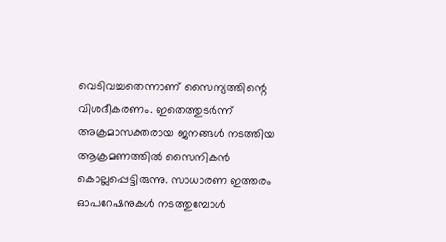വെടിവച്ചതെന്നാണ് സൈന്യത്തിന്റെ വിശദീകരണം. ഇതെത്തുടര്‍ന്ന് അക്രമാസക്തരായ ജനങ്ങള്‍ നടത്തിയ ആക്രമണത്തില്‍ സൈനികന്‍ കൊല്ലപ്പെട്ടിരുന്നു. സാധാരണ ഇത്തരം ഓപറേഷനുകള്‍ നടത്തുമ്പോള്‍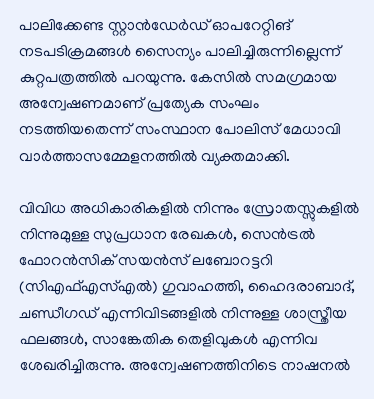പാലിക്കേണ്ട സ്റ്റാന്‍ഡേര്‍ഡ് ഓപറേറ്റിങ് നടപടിക്രമങ്ങള്‍ സൈന്യം പാലിച്ചിരുന്നില്ലെന്ന് കുറ്റപത്രത്തില്‍ പറയുന്നു. കേസില്‍ സമഗ്രമായ അന്വേഷണമാണ് പ്രത്യേക സംഘം നടത്തിയതെന്ന് സംസ്ഥാന പോലിസ് മേധാവി വാര്‍ത്താസമ്മേളനത്തില്‍ വ്യക്തമാക്കി.

വിവിധ അധികാരികളില്‍ നിന്നും സ്രോതസ്സുകളില്‍ നിന്നുമുള്ള സുപ്രധാന രേഖകള്‍, സെന്‍ട്രല്‍ ഫോറന്‍സിക് സയന്‍സ് ലബോറട്ടറി (സിഎഫ്എസ്എല്‍) ഗുവാഹത്തി, ഹൈദരാബാദ്, ചണ്ഡീഗഡ് എന്നിവിടങ്ങളില്‍ നിന്നുള്ള ശാസ്ത്രീയ ഫലങ്ങള്‍, സാങ്കേതിക തെളിവുകള്‍ എന്നിവ ശേഖരിച്ചിരുന്നു. അന്വേഷണത്തിനിടെ നാഷനല്‍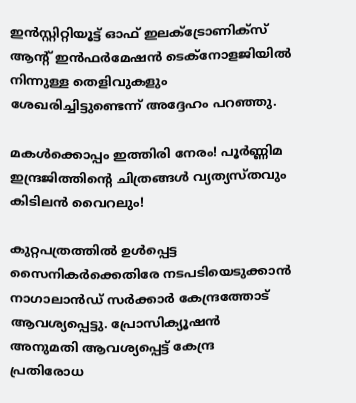ഇന്‍സ്റ്റിറ്റിയൂട്ട് ഓഫ് ഇലക്‌ട്രോണിക്‌സ് ആന്റ് ഇന്‍ഫര്‍മേഷന്‍ ടെക്‌നോളജിയില്‍ നിന്നുള്ള തെളിവുകളും ശേഖരിച്ചിട്ടുണ്ടെന്ന് അദ്ദേഹം പറഞ്ഞു.

മകൾക്കൊപ്പം ഇത്തിരി നേരം! പൂർണ്ണിമ ഇന്ദ്രജിത്തിന്റെ ചിത്രങ്ങൾ വ്യത്യസ്തവും കിടിലൻ വൈറലും!

കുറ്റപത്രത്തില്‍ ഉള്‍പ്പെട്ട സൈനികര്‍ക്കെതിരേ നടപടിയെടുക്കാന്‍ നാഗാലാന്‍ഡ് സര്‍ക്കാര്‍ കേന്ദ്രത്തോട് ആവശ്യപ്പെട്ടു. പ്രോസിക്യൂഷന്‍ അനുമതി ആവശ്യപ്പെട്ട് കേന്ദ്ര പ്രതിരോധ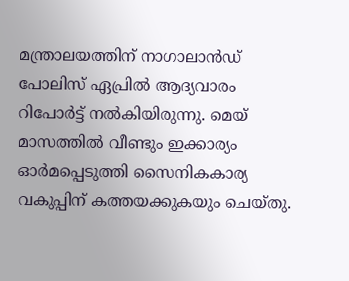മന്ത്രാലയത്തിന് നാഗാലാന്‍ഡ് പോലിസ് ഏപ്രില്‍ ആദ്യവാരം റിപോര്‍ട്ട് നല്‍കിയിരുന്നു. മെയ് മാസത്തില്‍ വീണ്ടും ഇക്കാര്യം ഓര്‍മപ്പെടുത്തി സൈനികകാര്യ വകുപ്പിന് കത്തയക്കുകയും ചെയ്തു.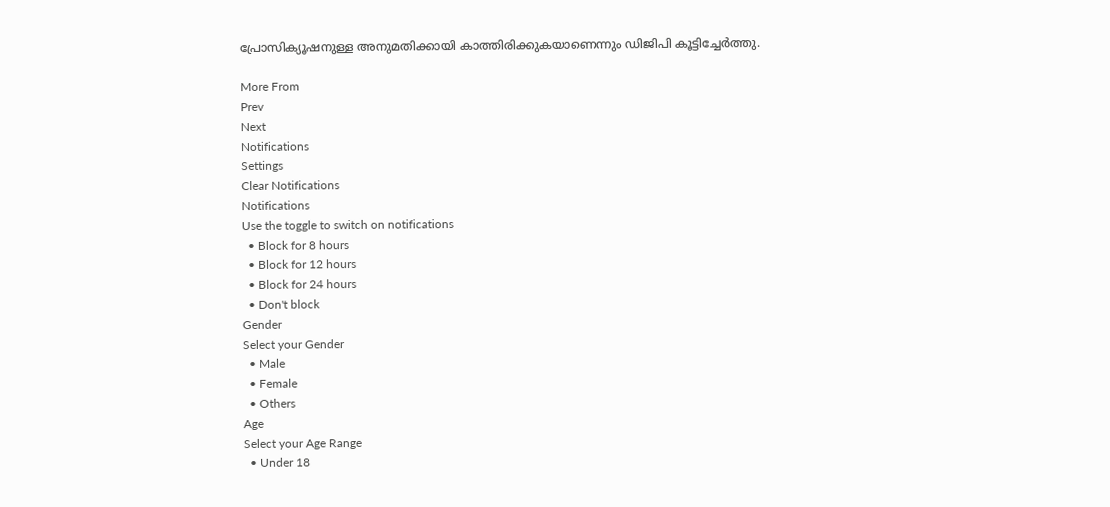പ്രോസിക്യൂഷനുള്ള അനുമതിക്കായി കാത്തിരിക്കുകയാണെന്നും ഡിജിപി കൂട്ടിച്ചേര്‍ത്തു.

More From
Prev
Next
Notifications
Settings
Clear Notifications
Notifications
Use the toggle to switch on notifications
  • Block for 8 hours
  • Block for 12 hours
  • Block for 24 hours
  • Don't block
Gender
Select your Gender
  • Male
  • Female
  • Others
Age
Select your Age Range
  • Under 18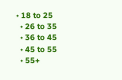• 18 to 25
  • 26 to 35
  • 36 to 45
  • 45 to 55
  • 55+